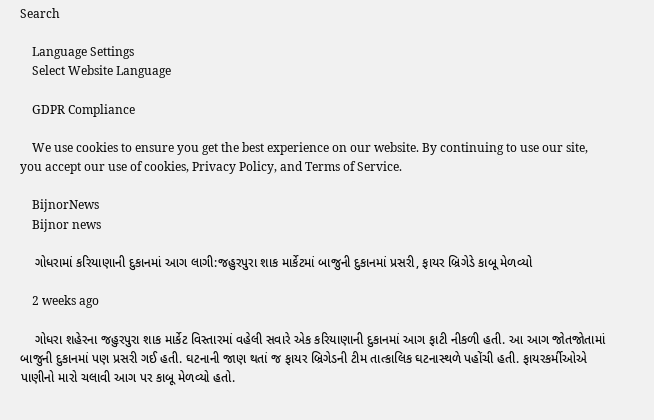Search

    Language Settings
    Select Website Language

    GDPR Compliance

    We use cookies to ensure you get the best experience on our website. By continuing to use our site, you accept our use of cookies, Privacy Policy, and Terms of Service.

    BijnorNews
    Bijnor news

    ગોધરામાં કરિયાણાની દુકાનમાં આગ લાગી:જહુરપુરા શાક માર્કેટમાં બાજુની દુકાનમાં પ્રસરી, ફાયર બ્રિગેડે કાબૂ મેળવ્યો

    2 weeks ago

    ગોધરા શહેરના જહુરપુરા શાક માર્કેટ વિસ્તારમાં વહેલી સવારે એક કરિયાણાની દુકાનમાં આગ ફાટી નીકળી હતી. આ આગ જોતજોતામાં બાજુની દુકાનમાં પણ પ્રસરી ગઈ હતી. ઘટનાની જાણ થતાં જ ફાયર બ્રિગેડની ટીમ તાત્કાલિક ઘટનાસ્થળે પહોંચી હતી. ફાયરકર્મીઓએ પાણીનો મારો ચલાવી આગ પર કાબૂ મેળવ્યો હતો.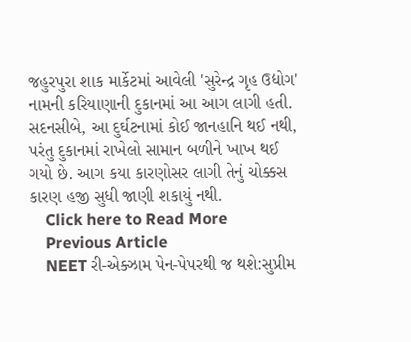જહુરપુરા શાક માર્કેટમાં આવેલી 'સુરેન્દ્ર ગૃહ ઉદ્યોગ' નામની કરિયાણાની દુકાનમાં આ આગ લાગી હતી. સદનસીબે, આ દુર્ઘટનામાં કોઈ જાનહાનિ થઈ નથી, પરંતુ દુકાનમાં રાખેલો સામાન બળીને ખાખ થઈ ગયો છે. આગ કયા કારણોસર લાગી તેનું ચોક્કસ કારણ હજી સુધી જાણી શકાયું નથી.
    Click here to Read More
    Previous Article
    NEET રી-એક્ઝામ પેન-પેપરથી જ થશે:સુપ્રીમ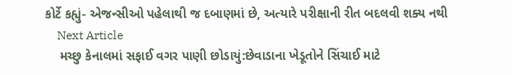કોર્ટે કહ્યું- એજન્સીઓ પહેલાથી જ દબાણમાં છે, અત્યારે પરીક્ષાની રીત બદલવી શક્ય નથી
    Next Article
    મચ્છુ કેનાલમાં સફાઈ વગર પાણી છોડાયું:છેવાડાના ખેડૂતોને સિંચાઈ માટે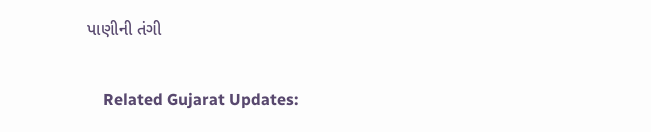પાણીની તંગી

    Related Gujarat Updates: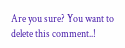Are you sure? You want to delete this comment..!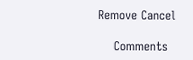Remove Cancel

    Comments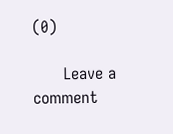(0)

      Leave a comment